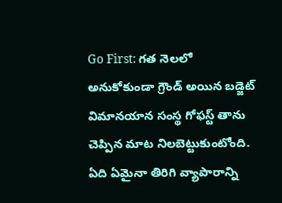Go First: గత నెలలో అనుకోకుండా గ్రౌండ్ అయిన బడ్జెట్ విమానయాన సంస్థ గోఫస్ట్ తాను చెప్పిన మాట నిలబెట్టుకుంటోంది. ఏది ఏమైనా తిరిగి వ్యాపారాన్ని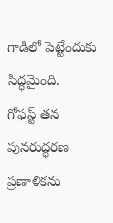గాడిలో పెట్టేందుకు సిద్ధమైంది.
గోఫస్ట్ తన పునరుద్ధరణ ప్రణాళికను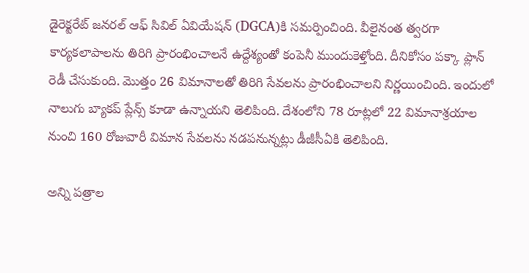డైరెక్టరేట్ జనరల్ ఆఫ్ సివిల్ ఏవియేషన్ (DGCA)కి సమర్పించింది. వీలైనంత త్వరగా కార్యకలాపాలను తిరిగి ప్రారంభించాలనే ఉద్దేశ్యంతో కంపెనీ ముందుకెళ్తోంది. దీనికోసం పక్కా ప్లాన్ రెడీ చేసుకుంది. మెుత్తం 26 విమానాలతో తిరిగి సేవలను ప్రారంభించాలని నిర్ణయించింది. ఇందులో నాలుగు బ్యాకప్ ప్లేన్స్ కూడా ఉన్నాయని తెలిపింది. దేశంలోని 78 రూట్లలో 22 విమానాశ్రయాల నుంచి 160 రోజువారీ విమాన సేవలను నడపనున్నట్లు డీజీసీఏకి తెలిపింది.

అన్ని పత్రాల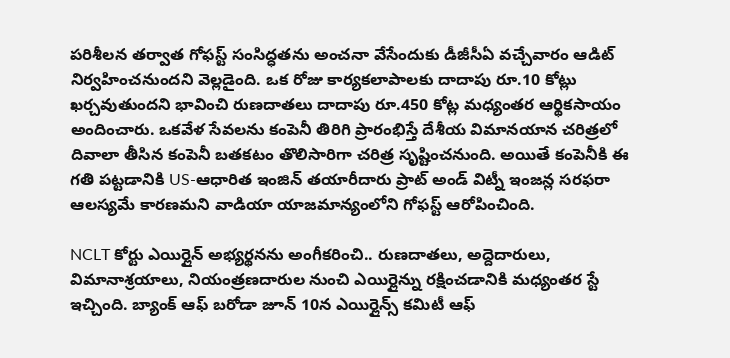పరిశీలన తర్వాత గోఫస్ట్ సంసిద్ధతను అంచనా వేసేందుకు డీజీసీఏ వచ్చేవారం ఆడిట్ నిర్వహించనుందని వెల్లడైంది. ఒక రోజు కార్యకలాపాలకు దాదాపు రూ.10 కోట్లు ఖర్చవుతుందని భావించి రుణదాతలు దాదాపు రూ.450 కోట్ల మధ్యంతర ఆర్థికసాయం అందించారు. ఒకవేళ సేవలను కంపెనీ తిరిగి ప్రారంభిస్తే దేశీయ విమానయాన చరిత్రలో దివాలా తీసిన కంపెనీ బతకటం తొలిసారిగా చరిత్ర సృష్టించనుంది. అయితే కంపెనీకి ఈ గతి పట్టడానికి US-ఆధారిత ఇంజిన్ తయారీదారు ప్రాట్ అండ్ విట్నీ ఇంజన్ల సరఫరా ఆలస్యమే కారణమని వాడియా యాజమాన్యంలోని గోఫస్ట్ ఆరోపించింది.

NCLT కోర్టు ఎయిర్లైన్ అభ్యర్థనను అంగీకరించి.. రుణదాతలు, అద్దెదారులు, విమానాశ్రయాలు, నియంత్రణదారుల నుంచి ఎయిర్లైన్ను రక్షించడానికి మధ్యంతర స్టే ఇచ్చింది. బ్యాంక్ ఆఫ్ బరోడా జూన్ 10న ఎయిర్లైన్స్ కమిటీ ఆఫ్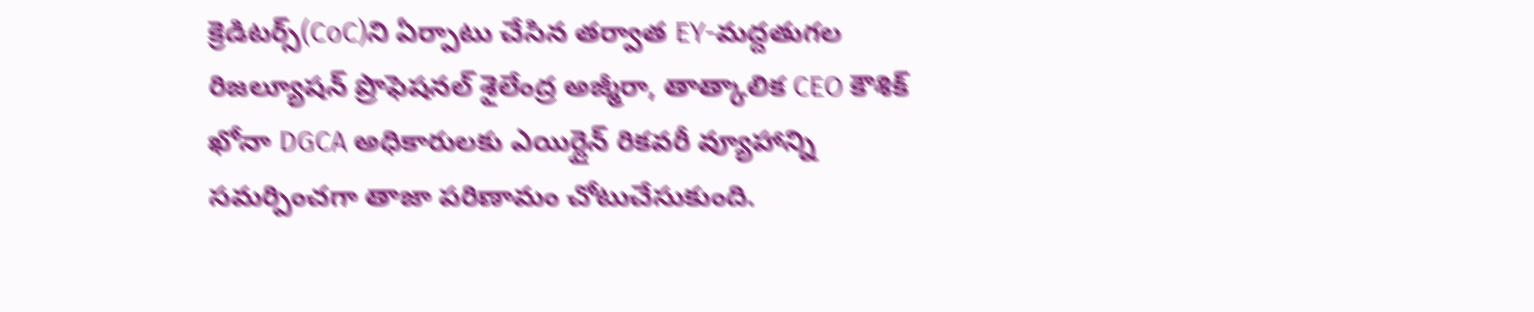క్రెడిటర్స్(CoC)ని ఏర్పాటు చేసిన తర్వాత EY-మద్దతుగల రిజల్యూషన్ ప్రొఫెషనల్ శైలేంద్ర అజ్మీరా, తాత్కాలిక CEO కౌశిక్ ఖోనా DGCA అధికారులకు ఎయిర్లైన్ రికవరీ వ్యూహాన్ని సమర్పించగా తాజా పరిణామం చోటుచేసుకుంది.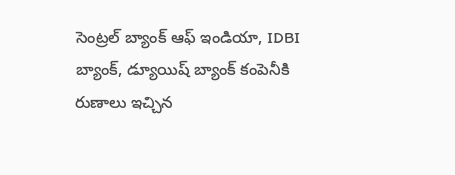సెంట్రల్ బ్యాంక్ ఆఫ్ ఇండియా, IDBI బ్యాంక్, డ్యూయిష్ బ్యాంక్ కంపెనీకి రుణాలు ఇచ్చిన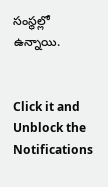సంస్థల్లో ఉన్నాయి.


Click it and Unblock the Notifications